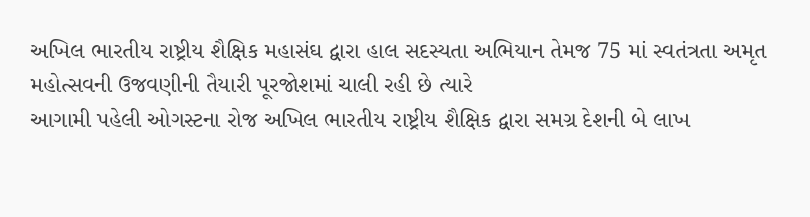અખિલ ભારતીય રાષ્ટ્રીય શૈક્ષિક મહાસંઘ દ્વારા હાલ સદસ્યતા અભિયાન તેમજ 75 માં સ્વતંત્રતા અમૃત મહોત્સવની ઉજવણીની તૈયારી પૂરજોશમાં ચાલી રહી છે ત્યારે
આગામી પહેલી ઓગસ્ટના રોજ અખિલ ભારતીય રાષ્ટ્રીય શૈક્ષિક દ્વારા સમગ્ર દેશની બે લાખ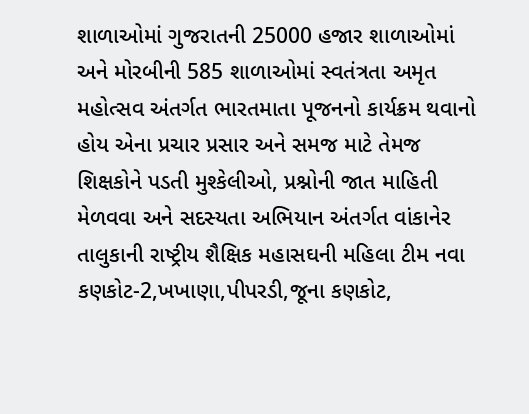શાળાઓમાં ગુજરાતની 25000 હજાર શાળાઓમાં અને મોરબીની 585 શાળાઓમાં સ્વતંત્રતા અમૃત મહોત્સવ અંતર્ગત ભારતમાતા પૂજનનો કાર્યક્રમ થવાનો હોય એના પ્રચાર પ્રસાર અને સમજ માટે તેમજ શિક્ષકોને પડતી મુશ્કેલીઓ, પ્રશ્નોની જાત માહિતી મેળવવા અને સદસ્યતા અભિયાન અંતર્ગત વાંકાનેર તાલુકાની રાષ્ટ્રીય શૈક્ષિક મહાસઘની મહિલા ટીમ નવા કણકોટ-2,ખખાણા,પીપરડી,જૂના કણકોટ,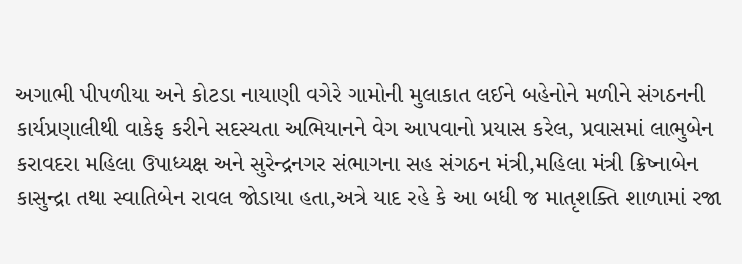અગાભી પીપળીયા અને કોટડા નાયાણી વગેરે ગામોની મુલાકાત લઈને બહેનોને મળીને સંગઠનની કાર્યપ્રણાલીથી વાકેફ કરીને સદસ્યતા અભિયાનને વેગ આપવાનો પ્રયાસ કરેલ, પ્રવાસમાં લાભુબેન કરાવદરા મહિલા ઉપાધ્યક્ષ અને સુરેન્દ્રનગર સંભાગના સહ સંગઠન મંત્રી,મહિલા મંત્રી ક્રિષ્નાબેન કાસુન્દ્રા તથા સ્વાતિબેન રાવલ જોડાયા હતા,અત્રે યાદ રહે કે આ બધી જ માતૃશક્તિ શાળામાં રજા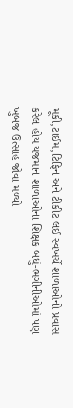મૂકી,ટાઈમ,ટિફિન અને ટીકીટ લઈ સ્વખર્ચે શાળાઓનો પ્રવાસ કરેલ હોય યજમાન શાળાઓના શિક્ષક બધું-ભગીનીઓમાં પણ ખુબજ ઉત્સાહ જોવા મળ્યો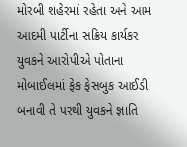મોરબી શહેરમાં રહેતા અને આમ આદમી પાર્ટીના સક્રિય કાર્યકર યુવકને આરોપીએ પોતાના મોબાઈલમાં ફેક ફેસબુક આઈડી બનાવી તે પરથી યુવકને જ્ઞાતિ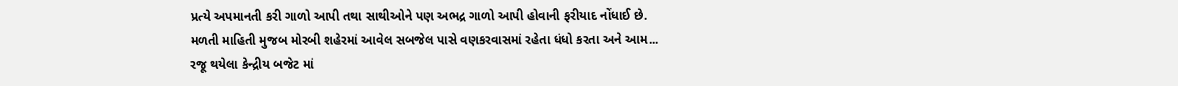પ્રત્યે અપમાનતી કરી ગાળો આપી તથા સાથીઓને પણ અભદ્ર ગાળો આપી હોવાની ફરીયાદ નોંધાઈ છે.
મળતી માહિતી મુજબ મોરબી શહેરમાં આવેલ સબજેલ પાસે વણકરવાસમાં રહેતા ધંધો કરતા અને આમ...
રજૂ થયેલા કેન્દ્રીય બજેટ માં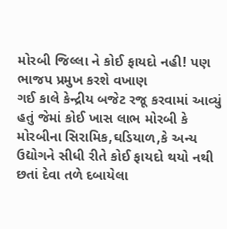મોરબી જિલ્લા ને કોઈ ફાયદો નહી! પણ ભાજપ પ્રમુખ કરશે વખાણ
ગઈ કાલે કેન્દ્રીય બજેટ રજૂ કરવામાં આવ્યું હતું જેમાં કોઈ ખાસ લાભ મોરબી કે મોરબીના સિરામિક,ઘડિયાળ,કે અન્ય ઉદ્યોગને સીધી રીતે કોઈ ફાયદો થયો નથી છતાં દેવા તળે દબાયેલા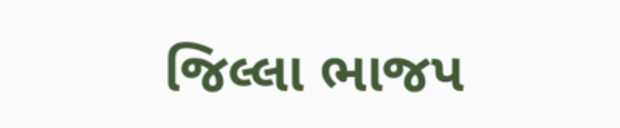જિલ્લા ભાજપ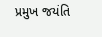પ્રમુખ જયંતિ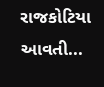રાજકોટિયા આવતી...